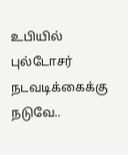உபியில் புல்டோசர் நடவடிக்கைக்கு நடுவே..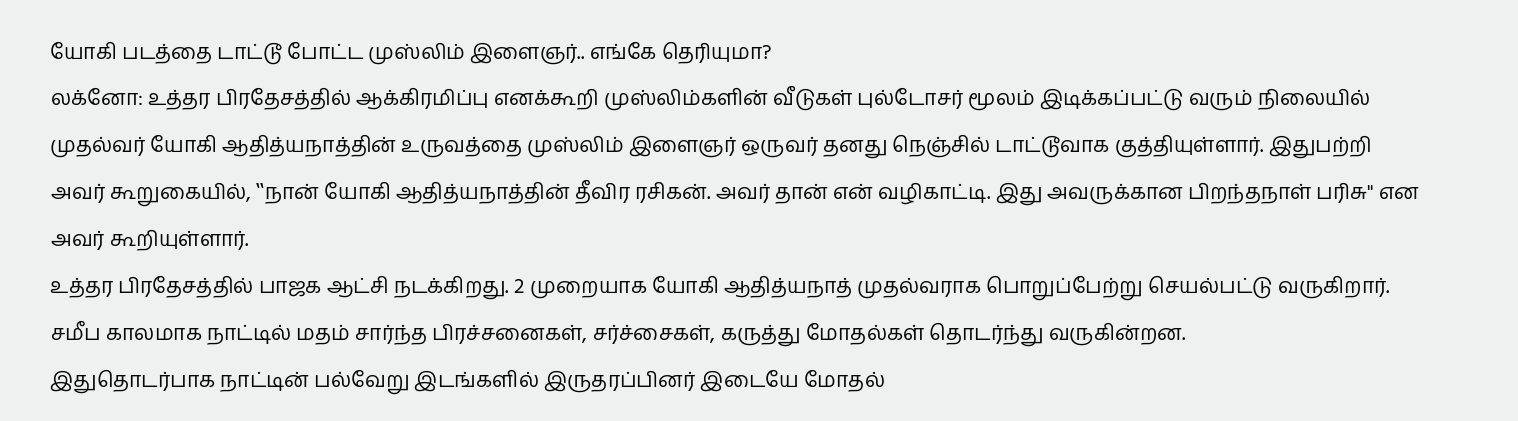யோகி படத்தை டாட்டூ போட்ட முஸ்லிம் இளைஞர்.. எங்கே தெரியுமா?
லக்னோ: உத்தர பிரதேசத்தில் ஆக்கிரமிப்பு எனக்கூறி முஸ்லிம்களின் வீடுகள் புல்டோசர் மூலம் இடிக்கப்பட்டு வரும் நிலையில் முதல்வர் யோகி ஆதித்யநாத்தின் உருவத்தை முஸ்லிம் இளைஞர் ஒருவர் தனது நெஞ்சில் டாட்டூவாக குத்தியுள்ளார். இதுபற்றி அவர் கூறுகையில், ‛‛நான் யோகி ஆதித்யநாத்தின் தீவிர ரசிகன். அவர் தான் என் வழிகாட்டி. இது அவருக்கான பிறந்தநாள் பரிசு'' என அவர் கூறியுள்ளார்.
உத்தர பிரதேசத்தில் பாஜக ஆட்சி நடக்கிறது. 2 முறையாக யோகி ஆதித்யநாத் முதல்வராக பொறுப்பேற்று செயல்பட்டு வருகிறார். சமீப காலமாக நாட்டில் மதம் சார்ந்த பிரச்சனைகள், சர்ச்சைகள், கருத்து மோதல்கள் தொடர்ந்து வருகின்றன.
இதுதொடர்பாக நாட்டின் பல்வேறு இடங்களில் இருதரப்பினர் இடையே மோதல்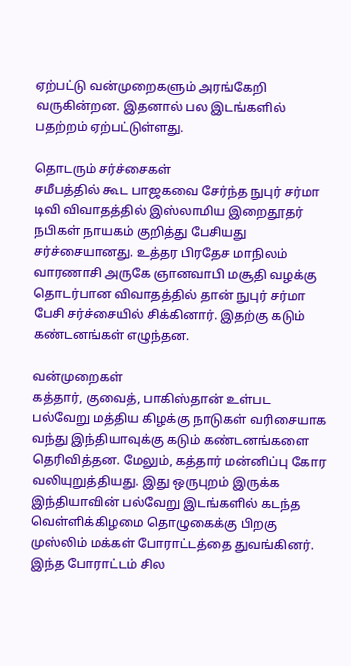ஏற்பட்டு வன்முறைகளும் அரங்கேறி வருகின்றன. இதனால் பல இடங்களில் பதற்றம் ஏற்பட்டுள்ளது.

தொடரும் சர்ச்சைகள்
சமீபத்தில் கூட பாஜகவை சேர்ந்த நுபுர் சர்மா டிவி விவாதத்தில் இஸ்லாமிய இறைதூதர் நபிகள் நாயகம் குறித்து பேசியது சர்ச்சையானது. உத்தர பிரதேச மாநிலம் வாரணாசி அருகே ஞானவாபி மசூதி வழக்கு தொடர்பான விவாதத்தில் தான் நுபுர் சர்மா பேசி சர்ச்சையில் சிக்கினார். இதற்கு கடும் கண்டனங்கள் எழுந்தன.

வன்முறைகள்
கத்தார், குவைத், பாகிஸ்தான் உள்பட பல்வேறு மத்திய கிழக்கு நாடுகள் வரிசையாக வந்து இந்தியாவுக்கு கடும் கண்டனங்களை தெரிவித்தன. மேலும், கத்தார் மன்னிப்பு கோர வலியுறுத்தியது. இது ஒருபுறம் இருக்க இந்தியாவின் பல்வேறு இடங்களில் கடந்த வெள்ளிக்கிழமை தொழுகைக்கு பிறகு முஸ்லிம் மக்கள் போராட்டத்தை துவங்கினர். இந்த போராட்டம் சில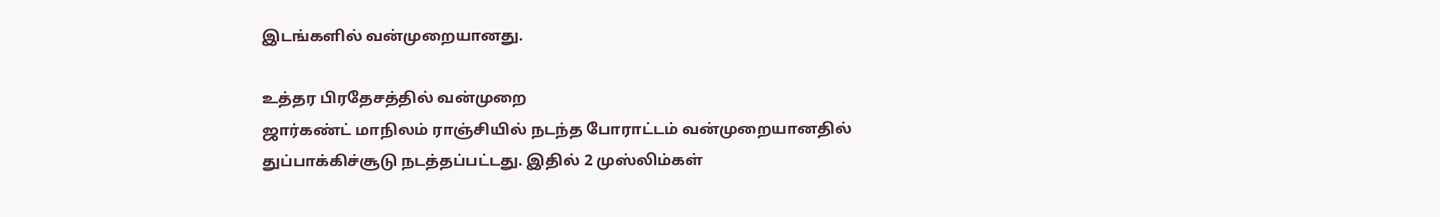இடங்களில் வன்முறையானது.

உத்தர பிரதேசத்தில் வன்முறை
ஜார்கண்ட் மாநிலம் ராஞ்சியில் நடந்த போராட்டம் வன்முறையானதில் துப்பாக்கிச்சூடு நடத்தப்பட்டது. இதில் 2 முஸ்லிம்கள்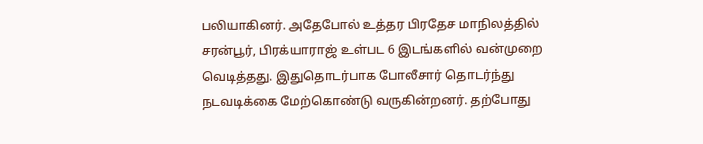பலியாகினர். அதேபோல் உத்தர பிரதேச மாநிலத்தில் சரன்பூர், பிரக்யாராஜ் உள்பட 6 இடங்களில் வன்முறை வெடித்தது. இதுதொடர்பாக போலீசார் தொடர்ந்து நடவடிக்கை மேற்கொண்டு வருகின்றனர். தற்போது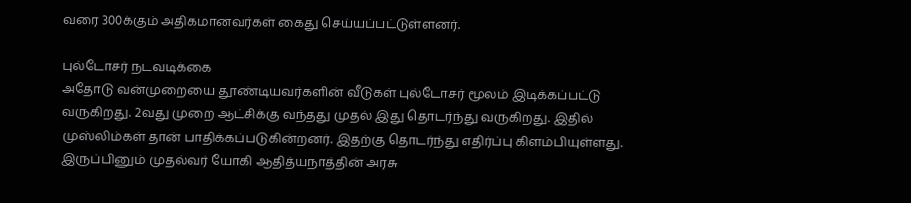வரை 300க்கும் அதிகமானவர்கள் கைது செய்யப்பட்டுள்ளனர்.

புல்டோசர் நடவடிக்கை
அதோடு வன்முறையை தூண்டியவர்களின் வீடுகள் புல்டோசர் மூலம் இடிக்கப்பட்டு வருகிறது. 2வது முறை ஆட்சிக்கு வந்தது முதல் இது தொடர்ந்து வருகிறது. இதில் முஸ்லிம்கள் தான் பாதிக்கப்படுகின்றனர். இதற்கு தொடர்ந்து எதிர்ப்பு கிளம்பியுள்ளது. இருப்பினும் முதல்வர் யோகி ஆதித்யநாத்தின் அரசு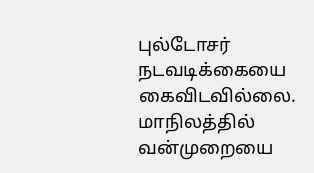புல்டோசர் நடவடிக்கையை கைவிடவில்லை. மாநிலத்தில் வன்முறையை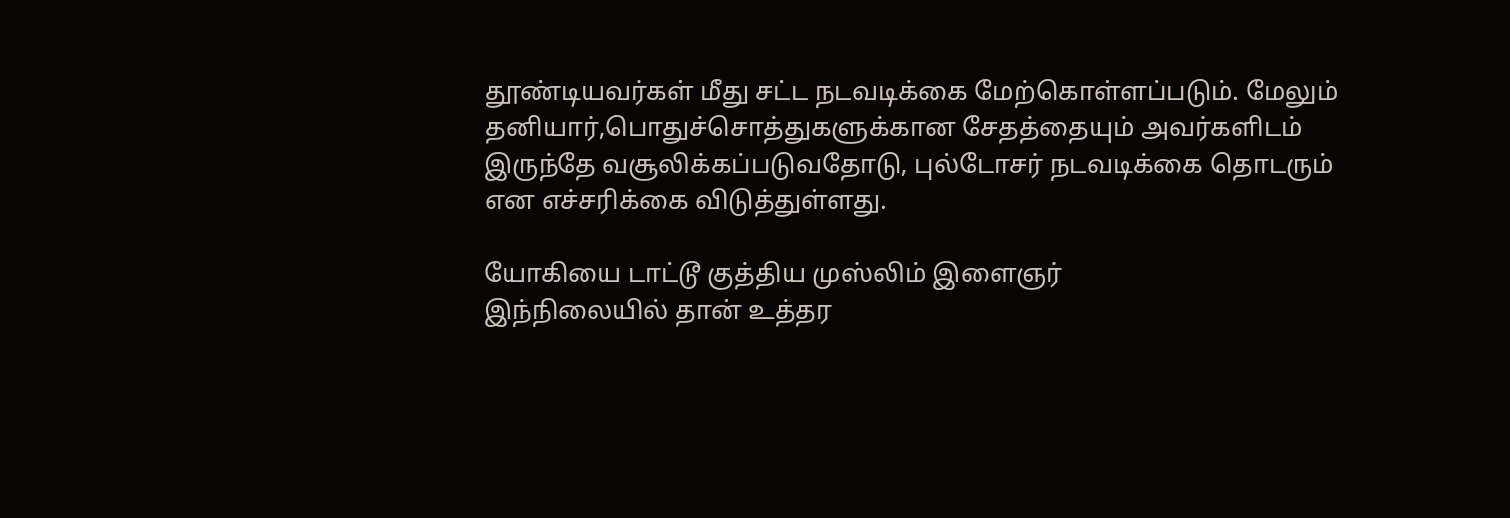தூண்டியவர்கள் மீது சட்ட நடவடிக்கை மேற்கொள்ளப்படும். மேலும் தனியார்,பொதுச்சொத்துகளுக்கான சேதத்தையும் அவர்களிடம் இருந்தே வசூலிக்கப்படுவதோடு, புல்டோசர் நடவடிக்கை தொடரும் என எச்சரிக்கை விடுத்துள்ளது.

யோகியை டாட்டூ குத்திய முஸ்லிம் இளைஞர்
இந்நிலையில் தான் உத்தர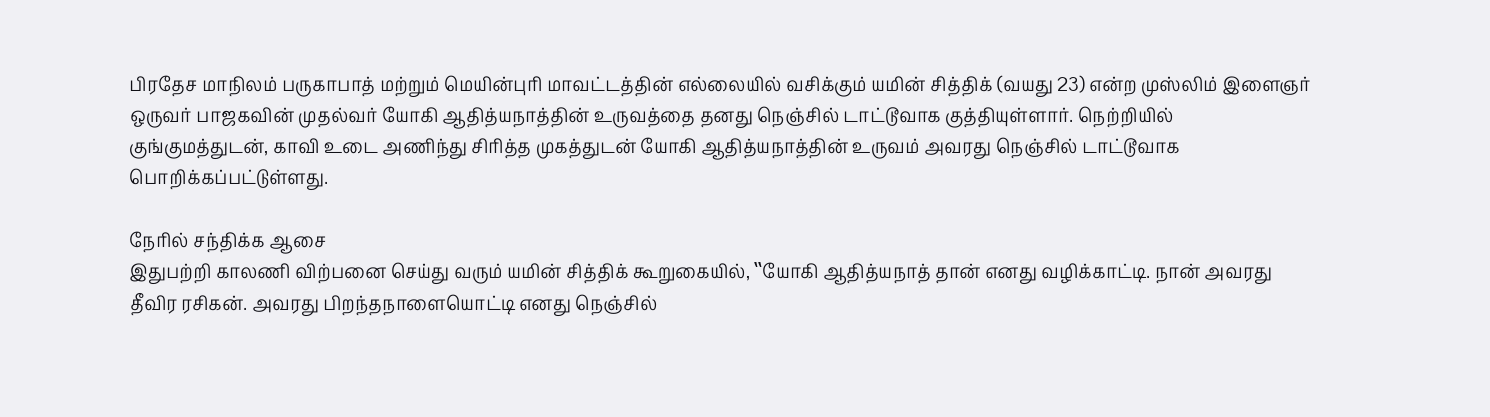பிரதேச மாநிலம் பருகாபாத் மற்றும் மெயின்புரி மாவட்டத்தின் எல்லையில் வசிக்கும் யமின் சித்திக் (வயது 23) என்ற முஸ்லிம் இளைஞர் ஒருவர் பாஜகவின் முதல்வர் யோகி ஆதித்யநாத்தின் உருவத்தை தனது நெஞ்சில் டாட்டூவாக குத்தியுள்ளார். நெற்றியில் குங்குமத்துடன், காவி உடை அணிந்து சிரித்த முகத்துடன் யோகி ஆதித்யநாத்தின் உருவம் அவரது நெஞ்சில் டாட்டூவாக பொறிக்கப்பட்டுள்ளது.

நேரில் சந்திக்க ஆசை
இதுபற்றி காலணி விற்பனை செய்து வரும் யமின் சித்திக் கூறுகையில், ‛‛யோகி ஆதித்யநாத் தான் எனது வழிக்காட்டி. நான் அவரது தீவிர ரசிகன். அவரது பிறந்தநாளையொட்டி எனது நெஞ்சில்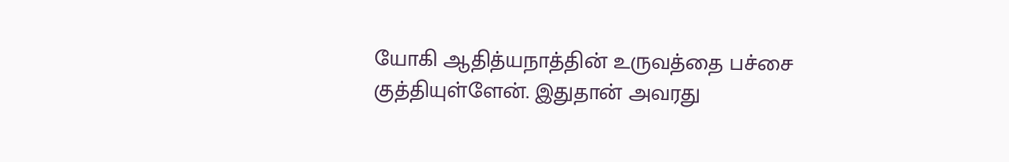யோகி ஆதித்யநாத்தின் உருவத்தை பச்சை குத்தியுள்ளேன். இதுதான் அவரது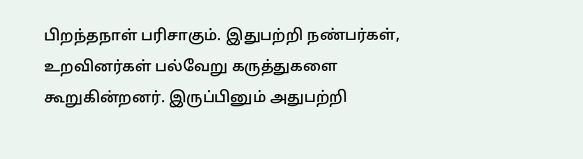பிறந்தநாள் பரிசாகும். இதுபற்றி நண்பர்கள், உறவினர்கள் பல்வேறு கருத்துகளை கூறுகின்றனர். இருப்பினும் அதுபற்றி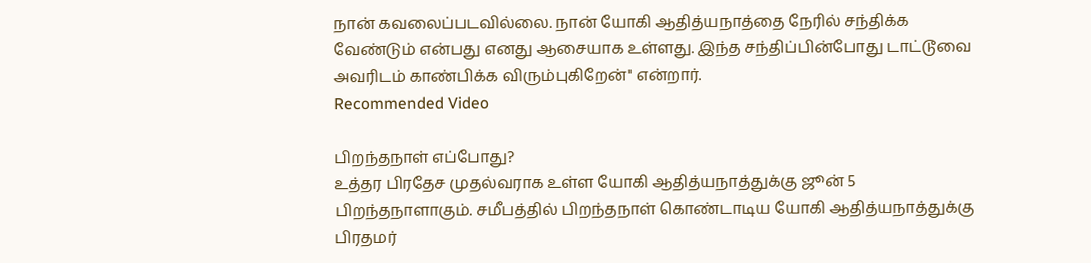நான் கவலைப்படவில்லை. நான் யோகி ஆதித்யநாத்தை நேரில் சந்திக்க வேண்டும் என்பது எனது ஆசையாக உள்ளது. இந்த சந்திப்பின்போது டாட்டூவை அவரிடம் காண்பிக்க விரும்புகிறேன்'' என்றார்.
Recommended Video

பிறந்தநாள் எப்போது?
உத்தர பிரதேச முதல்வராக உள்ள யோகி ஆதித்யநாத்துக்கு ஜூன் 5 பிறந்தநாளாகும். சமீபத்தில் பிறந்தநாள் கொண்டாடிய யோகி ஆதித்யநாத்துக்கு பிரதமர்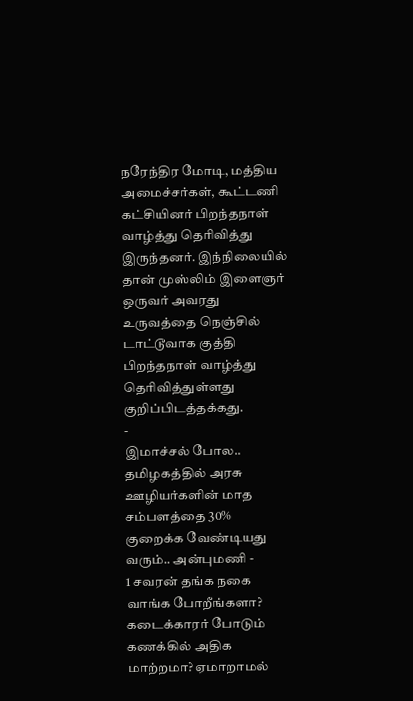நரேந்திர மோடி, மத்திய அமைச்சர்கள், கூட்டணி கட்சியினர் பிறந்தநாள் வாழ்த்து தெரிவித்து இருந்தனர். இந்நிலையில் தான் முஸ்லிம் இளைஞர் ஒருவர் அவரது உருவத்தை நெஞ்சில் டாட்டூவாக குத்தி பிறந்தநாள் வாழ்த்து தெரிவித்துள்ளது குறிப்பிடத்தக்கது.
-
இமாச்சல் போல.. தமிழகத்தில் அரசு ஊழியர்களின் மாத சம்பளத்தை 30% குறைக்க வேண்டியது வரும்.. அன்புமணி -
1 சவரன் தங்க நகை வாங்க போறீங்களா? கடைக்காரர் போடும் கணக்கில் அதிக மாற்றமா? ஏமாறாமல்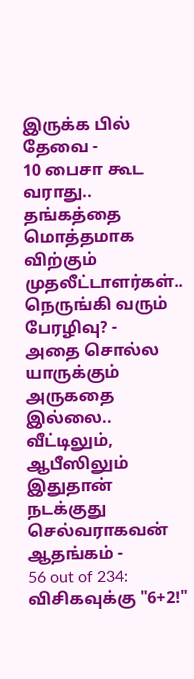இருக்க பில் தேவை -
10 பைசா கூட வராது.. தங்கத்தை மொத்தமாக விற்கும் முதலீட்டாளர்கள்.. நெருங்கி வரும் பேரழிவு? -
அதை சொல்ல யாருக்கும் அருகதை இல்லை.. வீட்டிலும், ஆபீஸிலும் இதுதான் நடக்குது செல்வராகவன் ஆதங்கம் -
56 out of 234: விசிகவுக்கு "6+2!"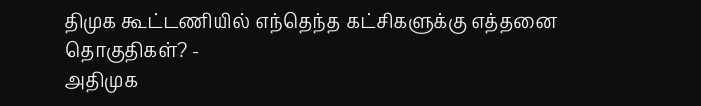திமுக கூட்டணியில் எந்தெந்த கட்சிகளுக்கு எத்தனை தொகுதிகள்? -
அதிமுக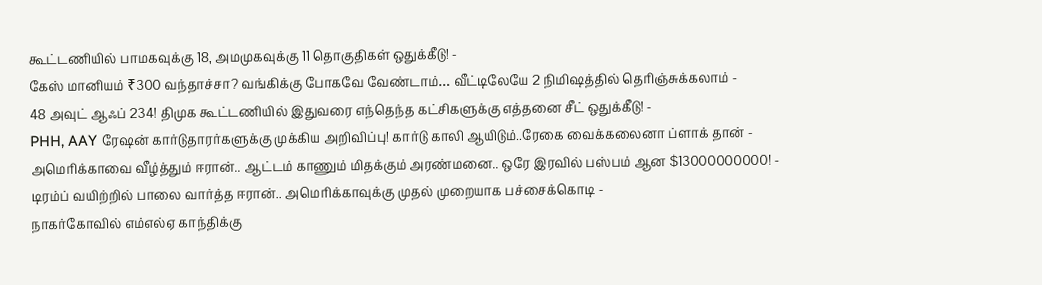கூட்டணியில் பாமகவுக்கு 18, அமமுகவுக்கு 11 தொகுதிகள் ஒதுக்கீடு! -
கேஸ் மானியம் ₹300 வந்தாச்சா? வங்கிக்கு போகவே வேண்டாம்… வீட்டிலேயே 2 நிமிஷத்தில் தெரிஞ்சுக்கலாம் -
48 அவுட் ஆஃப் 234! திமுக கூட்டணியில் இதுவரை எந்தெந்த கட்சிகளுக்கு எத்தனை சீட் ஒதுக்கீடு! -
PHH, AAY ரேஷன் கார்டுதாரர்களுக்கு முக்கிய அறிவிப்பு! கார்டு காலி ஆயிடும்..ரேகை வைக்கலைனா ப்ளாக் தான் -
அமெரிக்காவை வீழ்த்தும் ஈரான்.. ஆட்டம் காணும் மிதக்கும் அரண்மனை.. ஒரே இரவில் பஸ்பம் ஆன $13000000000! -
டிரம்ப் வயிற்றில் பாலை வார்த்த ஈரான்.. அமெரிக்காவுக்கு முதல் முறையாக பச்சைக்கொடி -
நாகர்கோவில் எம்எல்ஏ காந்திக்கு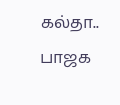கல்தா.. பாஜக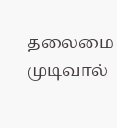தலைமை முடிவால்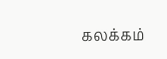கலக்கம்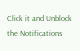Click it and Unblock the Notifications